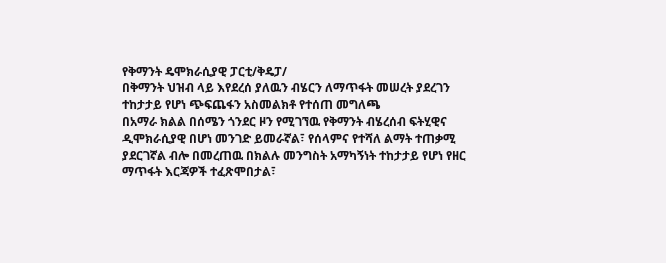የቅማንት ዴሞክራሲያዊ ፓርቲ/ቅዴፓ/
በቅማንት ህዝብ ላይ እየደረሰ ያለዉን ብሄርን ለማጥፋት መሠረት ያደረገን ተከታታይ የሆነ ጭፍጨፋን አስመልክቶ የተሰጠ መግለጫ
በአማራ ክልል በሰሜን ጎንደር ዞን የሚገኘዉ የቅማንት ብሄረሰብ ፍትሂዊና ዲሞክራሲያዊ በሆነ መንገድ ይመራኛል፣ የሰላምና የተሻለ ልማት ተጠቃሚ ያደርገኛል ብሎ በመረጠዉ በክልሉ መንግስት አማካኝነት ተከታታይ የሆነ የዘር ማጥፋት እርጃዎች ተፈጽሞበታል፣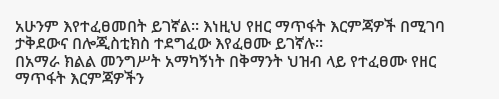አሁንም እየተፈፀመበት ይገኛል፡፡ እነዚህ የዘር ማጥፋት እርምጃዎች በሚገባ ታቅደውና በሎጂስቲክስ ተደግፈው እየፈፀሙ ይገኛሉ።
በአማራ ክልል መንግሥት አማካኝነት በቅማንት ህዝብ ላይ የተፈፀሙ የዘር ማጥፋት እርምጃዎችን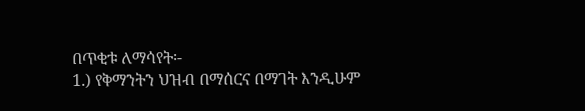በጥቂቱ ለማሳየት፡-
1.) የቅማንትን ህዝብ በማሰርና በማገት እንዲሁም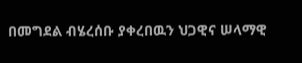በመግደል ብሄረሰቡ ያቀረበዉን ህጋዊና ሠላማዊ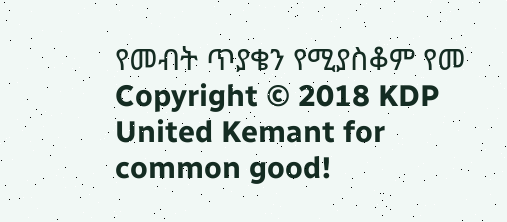የመብት ጥያቄን የሚያስቆም የመ
Copyright © 2018 KDP
United Kemant for common good!